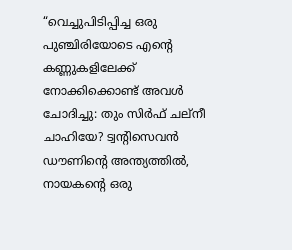“വെച്ചുപിടിപ്പിച്ച ഒരു പുഞ്ചിരിയോടെ എന്റെ കണ്ണുകളിലേക്ക് നോക്കിക്കൊണ്ട് അവൾ ചോദിച്ചു: തും സിർഫ് ചല്നീ ചാഹിയേ? ട്വന്റിസെവൻ ഡൗണിന്റെ അന്ത്യത്തിൽ, നായകന്റെ ഒരു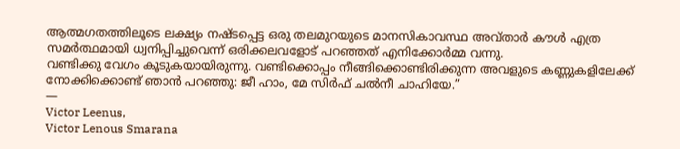ആത്മഗതത്തിലൂടെ ലക്ഷ്യം നഷ്ടപ്പെട്ട ഒരു തലമുറയുടെ മാനസികാവസ്ഥ അവ്താർ കൗൾ എത്ര സമർത്ഥമായി ധ്വനിപ്പിച്ചുവെന്ന് ഒരിക്കലവളോട് പറഞ്ഞത് എനിക്കോർമ്മ വന്നു.
വണ്ടിക്കു വേഗം കൂടുകയായിരുന്നു. വണ്ടിക്കൊപ്പം നീങ്ങിക്കൊണ്ടിരിക്കുന്ന അവളുടെ കണ്ണുകളിലേക്ക് നോക്കിക്കൊണ്ട് ഞാൻ പറഞ്ഞു: ജീ ഹാം, മേ സിർഫ് ചൽനീ ചാഹിയേ.”
―
Victor Leenus,
Victor Lenous Smarana